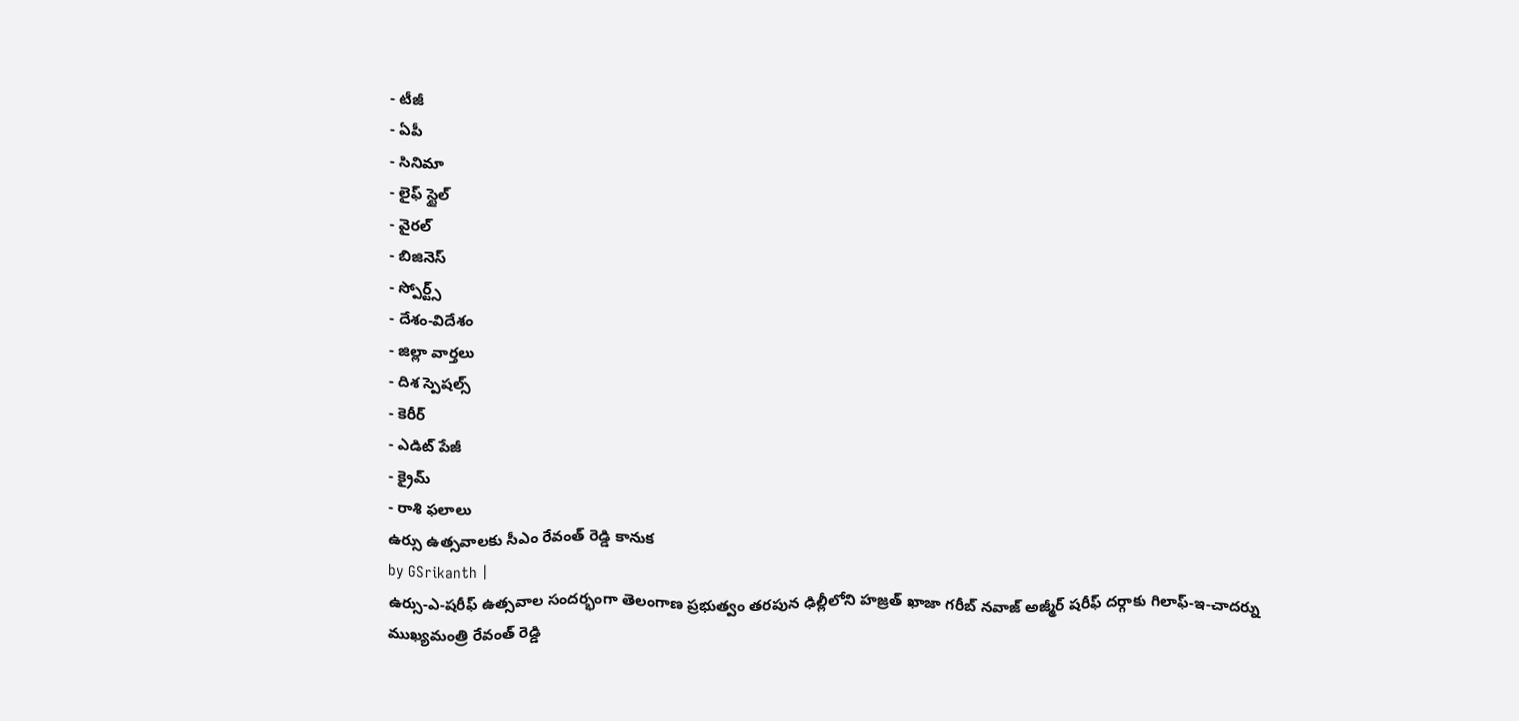- టీజీ
- ఏపీ
- సినిమా
- లైఫ్ స్టైల్
- వైరల్
- బిజినెస్
- స్పోర్ట్స్
- దేశం-విదేశం
- జిల్లా వార్తలు
- దిశ స్పెషల్స్
- కెరీర్
- ఎడిట్ పేజీ
- క్రైమ్
- రాశి ఫలాలు
ఉర్సు ఉత్సవాలకు సీఎం రేవంత్ రెడ్డి కానుక
by GSrikanth |
ఉర్సు-ఎ-షరీఫ్ ఉత్సవాల సందర్భంగా తెలంగాణ ప్రభుత్వం తరపున ఢిల్లీలోని హజ్రత్ ఖాజా గరీబ్ నవాజ్ అజ్మీర్ షరీఫ్ దర్గాకు గిలాఫ్-ఇ-చాదర్ను ముఖ్యమంత్రి రేవంత్ రెడ్డి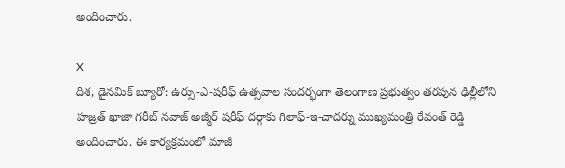అందించారు.

X
దిశ, డైనమిక్ బ్యూరో: ఉర్సు-ఎ-షరీఫ్ ఉత్సవాల సందర్భంగా తెలంగాణ ప్రభుత్వం తరపున ఢిల్లీలోని హజ్రత్ ఖాజా గరీబ్ నవాజ్ అజ్మీర్ షరీఫ్ దర్గాకు గిలాఫ్-ఇ-చాదర్ను ముఖ్యమంత్రి రేవంత్ రెడ్డి అందించారు. ఈ కార్యక్రమంలో మాజీ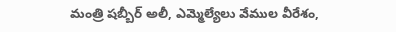మంత్రి షబ్బీర్ అలీ, ఎమ్మెల్యేలు వేముల వీరేశం,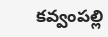కవ్వంపల్లి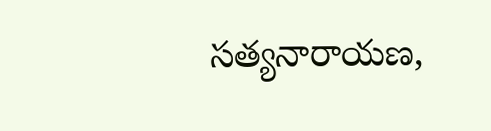సత్యనారాయణ,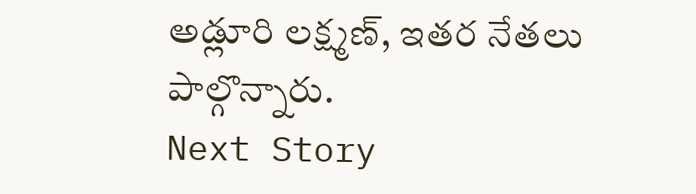అడ్లూరి లక్ష్మణ్, ఇతర నేతలు పాల్గొన్నారు.
Next Story